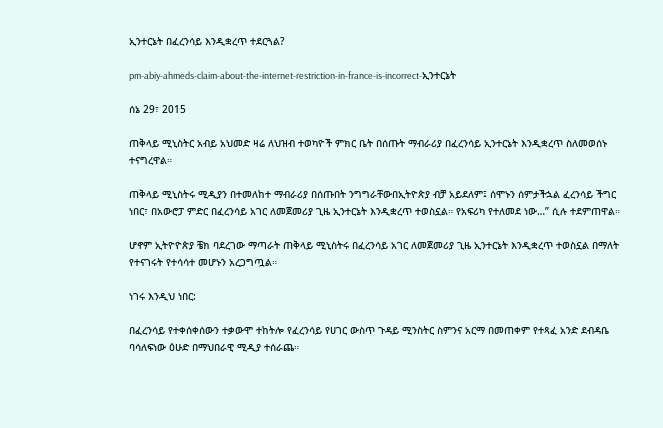ኢንተርኔት በፈረንሳይ እንዲቋረጥ ተደርጓል?

pm-abiy-ahmeds-claim-about-the-internet-restriction-in-france-is-incorrect-ኢንተርኔት

ሰኔ 29፣ 2015

ጠቅላይ ሚኒስትር አብይ አህመድ ዛሬ ለህዝብ ተወካዮች ምክር ቤት በሰጡት ማብራሪያ በፈረንሳይ ኢንተርኔት እንዲቋረጥ ስለመወሰኑ ተናግረዋል።

ጠቅላይ ሚኒስትሩ ሚዲያን በተመለከተ ማብራሪያ በሰጡበት ንግግራቸውበኢትዮጵያ ብቻ አይደለም፤ ሰሞኑን ሰምታችኋል ፈረንሳይ ችግር ነበር፣ በአውሮፓ ምድር በፈረንሳይ አገር ለመጀመሪያ ጊዜ ኢንተርኔት እንዲቋረጥ ተወስኗል። የአፍሪካ የተለመደ ነው…” ሲሉ ተደምጠዋል።

ሆኖም ኢትዮዮጵያ ቼክ ባደረገው ማጣራት ጠቅላይ ሚኒስትሩ በፈረንሳይ አገር ለመጀመሪያ ጊዜ ኢንተርኔት እንዲቋረጥ ተወስኗል በማለት የተናገሩት የተሳሳተ መሆኑን አረጋግጧል።

ነገሩ እንዲህ ነበር:

በፈረንሳይ የተቀሰቀሰውን ተቃውሞ ተከትሎ የፈረንሳይ የሀገር ውስጥ ጉዳይ ሚንስትር ስምንና አርማ በመጠቀም የተጻፈ አንድ ደብዳቤ ባሳለፍነው ዕሁድ በማህበራዊ ሚዲያ ተሰራጨ።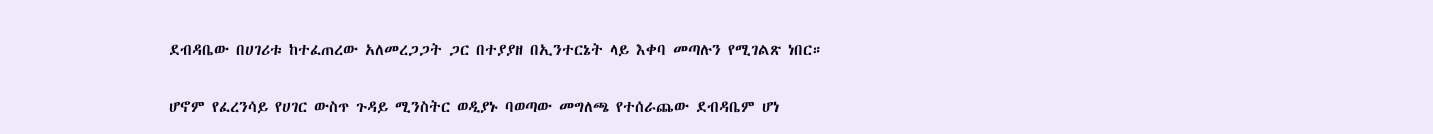ደብዳቤው በሀገሪቱ ከተፈጠረው አለመረጋጋት ጋር በተያያዘ በኢንተርኔት ላይ እቀባ መጣሉን የሚገልጽ ነበር።

ሆኖም የፈረንሳይ የሀገር ውስጥ ጉዳይ ሚንስትር ወዲያኑ ባወጣው መግለጫ የተሰራጨው ደብዳቤም ሆነ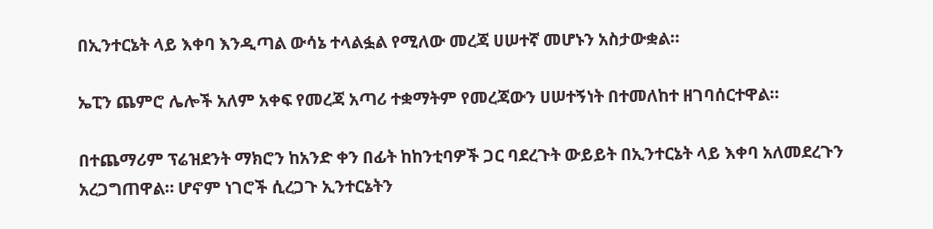በኢንተርኔት ላይ እቀባ እንዲጣል ውሳኔ ተላልፏል የሚለው መረጃ ሀሠተኛ መሆኑን አስታውቋል።

ኤፒን ጨምሮ ሌሎች አለም አቀፍ የመረጃ አጣሪ ተቋማትም የመረጃውን ሀሠተኝነት በተመለከተ ዘገባሰርተዋል።

በተጨማሪም ፕሬዝደንት ማክሮን ከአንድ ቀን በፊት ከከንቲባዎች ጋር ባደረጉት ውይይት በኢንተርኔት ላይ እቀባ አለመደረጉን አረጋግጠዋል። ሆኖም ነገሮች ሲረጋጉ ኢንተርኔትን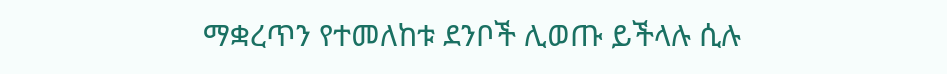ማቋረጥን የተመለከቱ ደንቦች ሊወጡ ይችላሉ ሲሉ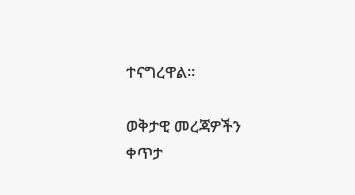ተናግረዋል።

ወቅታዊ መረጃዎችን ቀጥታ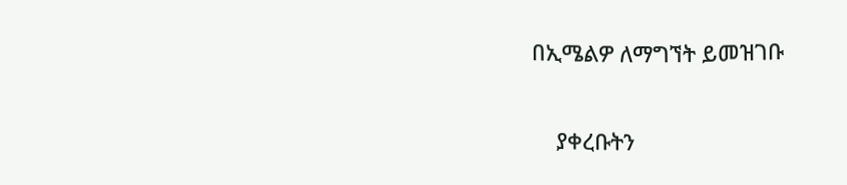በኢሜልዎ ለማግኘት ይመዝገቡ

    ያቀረቡትን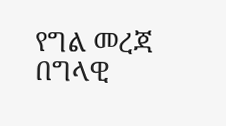የግል መረጃ በግላዊ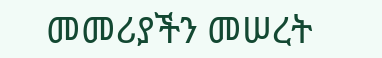መመሪያችን መሠረት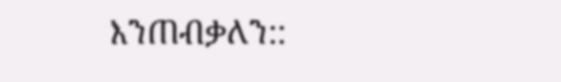እንጠብቃለን::